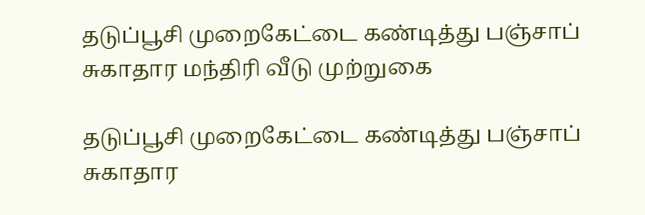தடுப்பூசி முறைகேட்டை கண்டித்து பஞ்சாப் சுகாதார மந்திரி வீடு முற்றுகை

தடுப்பூசி முறைகேட்டை கண்டித்து பஞ்சாப் சுகாதார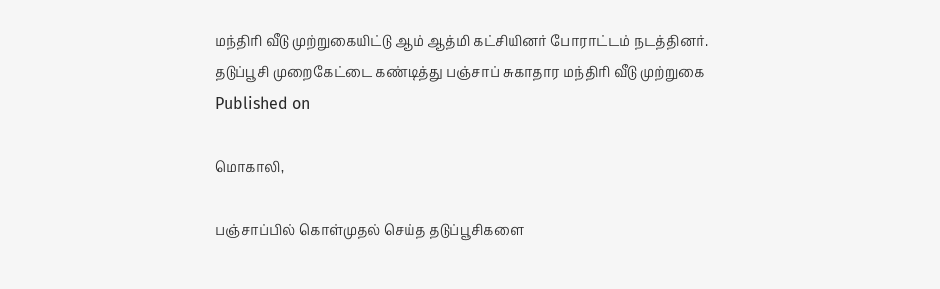மந்திரி வீடு முற்றுகையிட்டு ஆம் ஆத்மி கட்சியினர் போராட்டம் நடத்தினர்.
தடுப்பூசி முறைகேட்டை கண்டித்து பஞ்சாப் சுகாதார மந்திரி வீடு முற்றுகை
Published on

மொகாலி,

பஞ்சாப்பில் கொள்முதல் செய்த தடுப்பூசிகளை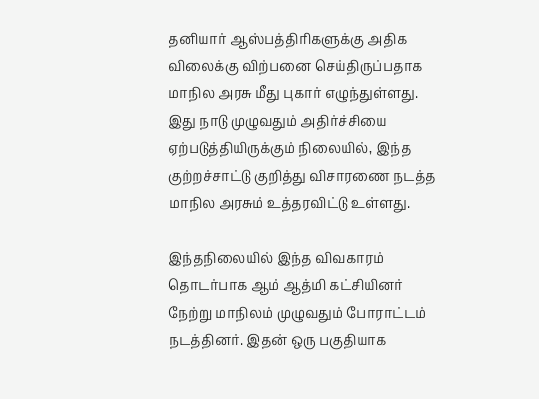தனியார் ஆஸ்பத்திரிகளுக்கு அதிக விலைக்கு விற்பனை செய்திருப்பதாக மாநில அரசு மீது புகார் எழுந்துள்ளது. இது நாடு முழுவதும் அதிர்ச்சியை ஏற்படுத்தியிருக்கும் நிலையில், இந்த குற்றச்சாட்டு குறித்து விசாரணை நடத்த மாநில அரசும் உத்தரவிட்டு உள்ளது.

இந்தநிலையில் இந்த விவகாரம் தொடர்பாக ஆம் ஆத்மி கட்சியினர் நேற்று மாநிலம் முழுவதும் போராட்டம் நடத்தினர். இதன் ஒரு பகுதியாக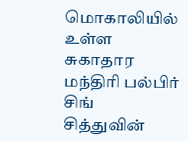மொகாலியில் உள்ள சுகாதார மந்திரி பல்பிர் சிங் சித்துவின்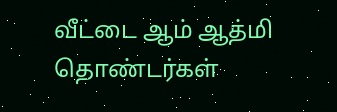வீட்டை ஆம் ஆத்மி தொண்டர்கள்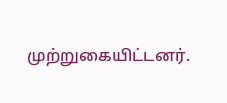முற்றுகையிட்டனர்.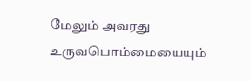மேலும் அவரது உருவபொம்மையையும்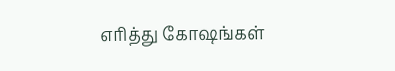எரித்து கோஷங்கள்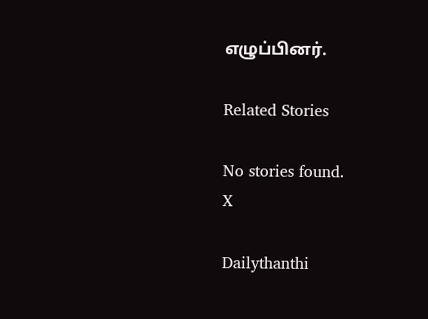எழுப்பினர்.

Related Stories

No stories found.
X

Dailythanthi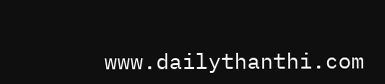www.dailythanthi.com